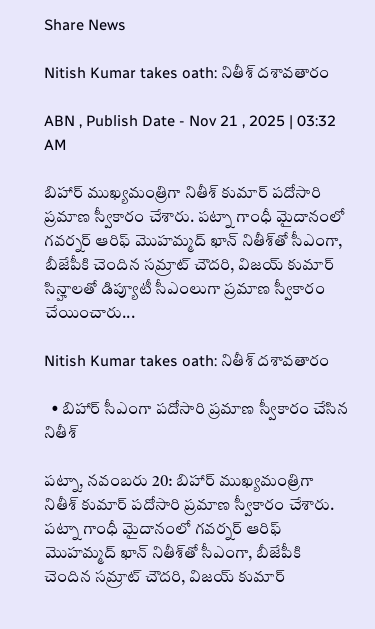Share News

Nitish Kumar takes oath: నితీశ్‌ దశావతారం

ABN , Publish Date - Nov 21 , 2025 | 03:32 AM

బిహార్‌ ముఖ్యమంత్రిగా నితీశ్‌ కుమార్‌ పదోసారి ప్రమాణ స్వీకారం చేశారు. పట్నా గాంధీ మైదానంలో గవర్నర్‌ ఆరిఫ్‌ మొహమ్మద్‌ ఖాన్‌ నితీశ్‌తో సీఎంగా, బీజేపీకి చెందిన సమ్రాట్‌ చౌదరి, విజయ్‌ కుమార్‌ సిన్హాలతో డిప్యూటీ సీఎంలుగా ప్రమాణ స్వీకారం చేయించారు...

Nitish Kumar takes oath: నితీశ్‌ దశావతారం

  • బిహార్‌ సీఎంగా పదోసారి ప్రమాణ స్వీకారం చేసిన నితీశ్‌

పట్నా, నవంబరు 20: బిహార్‌ ముఖ్యమంత్రిగా నితీశ్‌ కుమార్‌ పదోసారి ప్రమాణ స్వీకారం చేశారు. పట్నా గాంధీ మైదానంలో గవర్నర్‌ ఆరిఫ్‌ మొహమ్మద్‌ ఖాన్‌ నితీశ్‌తో సీఎంగా, బీజేపీకి చెందిన సమ్రాట్‌ చౌదరి, విజయ్‌ కుమార్‌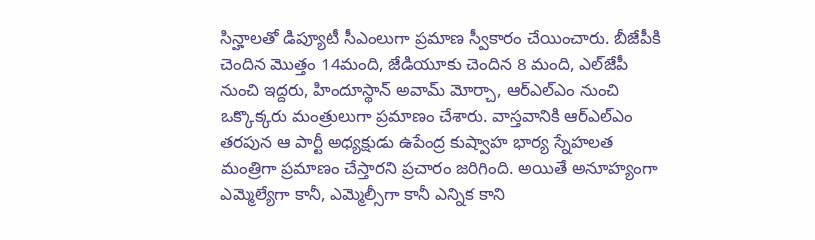సిన్హాలతో డిప్యూటీ సీఎంలుగా ప్రమాణ స్వీకారం చేయించారు. బీజేపీకి చెందిన మొత్తం 14మంది, జేడియూకు చెందిన 8 మంది, ఎల్‌జేపీ నుంచి ఇద్దరు, హిందూస్థాన్‌ అవామ్‌ మోర్చా, ఆర్‌ఎల్‌ఎం నుంచి ఒక్కొక్కరు మంత్రులుగా ప్రమాణం చేశారు. వాస్తవానికి ఆర్‌ఎల్‌ఎం తరపున ఆ పార్టీ అధ్యక్షుడు ఉపేంద్ర కుష్వాహ భార్య స్నేహలత మంత్రిగా ప్రమాణం చేస్తారని ప్రచారం జరిగింది. అయితే అనూహ్యంగా ఎమ్మెల్యేగా కానీ, ఎమ్మెల్సీగా కానీ ఎన్నిక కాని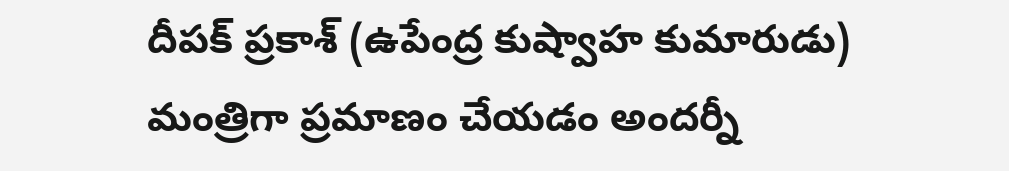దీపక్‌ ప్రకాశ్‌ (ఉపేంద్ర కుష్వాహ కుమారుడు) మంత్రిగా ప్రమాణం చేయడం అందర్నీ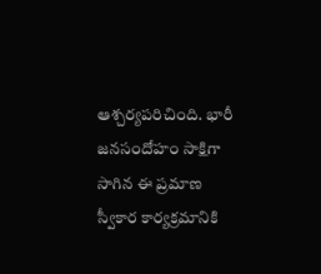ఆశ్చర్యపరిచింది. భారీ జనసందోహం సాక్షిగా సాగిన ఈ ప్రమాణ స్వీకార కార్యక్రమానికి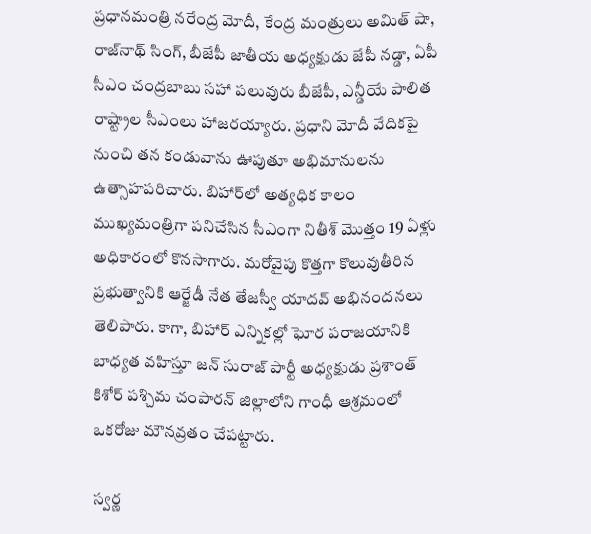ప్రధానమంత్రి నరేంద్ర మోదీ, కేంద్ర మంత్రులు అమిత్‌ షా, రాజ్‌నాథ్‌ సింగ్‌, బీజేపీ జాతీయ అధ్యక్షుడు జేపీ నడ్డా, ఏపీ సీఎం చంద్రబాబు సహా పలువురు బీజేపీ, ఎన్డీయే పాలిత రాష్ట్రాల సీఎంలు హాజరయ్యారు. ప్రధాని మోదీ వేదికపై నుంచి తన కండువాను ఊపుతూ అభిమానులను ఉత్సాహపరిచారు. బిహార్‌లో అత్యధిక కాలం ముఖ్యమంత్రిగా పనిచేసిన సీఎంగా నితీశ్‌ మొత్తం 19 ఏళ్లు అధికారంలో కొనసాగారు. మరోవైపు కొత్తగా కొలువుతీరిన ప్రభుత్వానికి ఆర్జేడీ నేత తేజస్వీ యాదవ్‌ అభినందనలు తెలిపారు. కాగా, బిహార్‌ ఎన్నికల్లో ఘోర పరాజయానికి బాధ్యత వహిస్తూ జన్‌ సురాజ్‌ పార్టీ అధ్యక్షుడు ప్రశాంత్‌ కిశోర్‌ పశ్చిమ చంపారన్‌ జిల్లాలోని గాంధీ ఆశ్రమంలో ఒకరోజు మౌనవ్రతం చేపట్టారు.

స్వర్ణ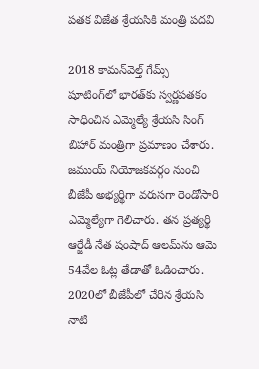పతక విజేత శ్రేయసికి మంత్రి పదవి

2018 కామన్‌వెల్త్‌ గేమ్స్‌ షూటింగ్‌లో భారత్‌కు స్వర్ణపతకం సాధించిన ఎమ్మెల్యే శ్రేయసి సింగ్‌ బిహార్‌ మంత్రిగా ప్రమాణం చేశారు. జముయ్‌ నియోజకవర్గం నుంచి బీజేపీ అభ్యర్థిగా వరుసగా రెండోసారి ఎమ్మెల్యేగా గెలిచారు. తన ప్రత్యర్థి ఆర్జేడీ నేత షంషాద్‌ ఆలమ్‌ను ఆమె 54వేల ఓట్ల తేడాతో ఓడించారు. 2020లో బీజేపీలో చేరిన శ్రేయసి నాటి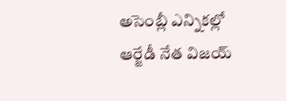అసెంబ్లీ ఎన్నికల్లో ఆర్జేడీ నేత విజయ్‌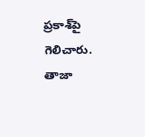ప్రకాశ్‌పై గెలిచారు. తాజా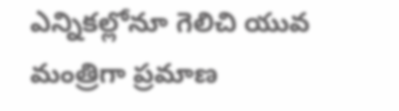ఎన్నికల్లోనూ గెలిచి యువ మంత్రిగా ప్రమాణ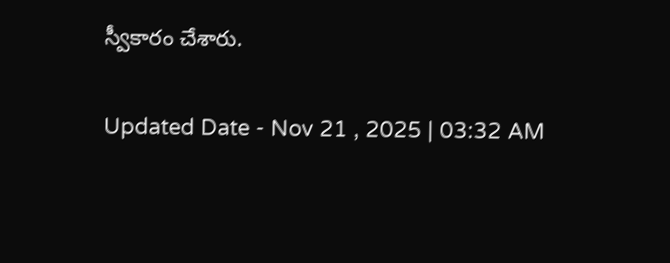స్వీకారం చేశారు.

Updated Date - Nov 21 , 2025 | 03:32 AM